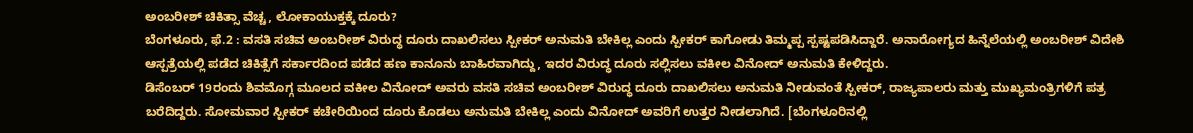ಅಂಬರೀಶ್ ಚಿಕಿತ್ಸಾ ವೆಚ್ಚ, ಲೋಕಾಯುಕ್ತಕ್ಕೆ ದೂರು?
ಬೆಂಗಳೂರು, ಫೆ.2 : ವಸತಿ ಸಚಿವ ಅಂಬರೀಶ್ ವಿರುದ್ಧ ದೂರು ದಾಖಲಿಸಲು ಸ್ಪೀಕರ್ ಅನುಮತಿ ಬೇಕಿಲ್ಲ ಎಂದು ಸ್ಪೀಕರ್ ಕಾಗೋಡು ತಿಮ್ಮಪ್ಪ ಸ್ಪಷ್ಟಪಡಿಸಿದ್ದಾರೆ. ಅನಾರೋಗ್ಯದ ಹಿನ್ನೆಲೆಯಲ್ಲಿ ಅಂಬರೀಶ್ ವಿದೇಶಿ ಆಸ್ಪತ್ರೆಯಲ್ಲಿ ಪಡೆದ ಚಿಕಿತ್ಸೆಗೆ ಸರ್ಕಾರದಿಂದ ಪಡೆದ ಹಣ ಕಾನೂನು ಬಾಹಿರವಾಗಿದ್ದು, ಇದರ ವಿರುದ್ಧ ದೂರು ಸಲ್ಲಿಸಲು ವಕೀಲ ವಿನೋದ್ ಅನುಮತಿ ಕೇಳಿದ್ದರು.
ಡಿಸೆಂಬರ್ 19ರಂದು ಶಿವಮೊಗ್ಗ ಮೂಲದ ವಕೀಲ ವಿನೋದ್ ಅವರು ವಸತಿ ಸಚಿವ ಅಂಬರೀಶ್ ವಿರುದ್ಧ ದೂರು ದಾಖಲಿಸಲು ಅನುಮತಿ ನೀಡುವಂತೆ ಸ್ಪೀಕರ್, ರಾಜ್ಯಪಾಲರು ಮತ್ತು ಮುಖ್ಯಮಂತ್ರಿಗಳಿಗೆ ಪತ್ರ ಬರೆದಿದ್ದರು. ಸೋಮವಾರ ಸ್ಪೀಕರ್ ಕಚೇರಿಯಿಂದ ದೂರು ಕೊಡಲು ಅನುಮತಿ ಬೇಕಿಲ್ಲ ಎಂದು ವಿನೋದ್ ಅವರಿಗೆ ಉತ್ತರ ನೀಡಲಾಗಿದೆ. [ಬೆಂಗಳೂರಿನಲ್ಲಿ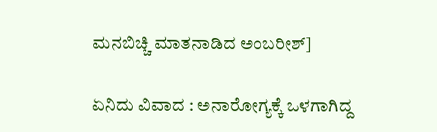ಮನಬಿಚ್ಚಿ ಮಾತನಾಡಿದ ಅಂಬರೀಶ್]

ಏನಿದು ವಿವಾದ : ಅನಾರೋಗ್ಯಕ್ಕೆ ಒಳಗಾಗಿದ್ದ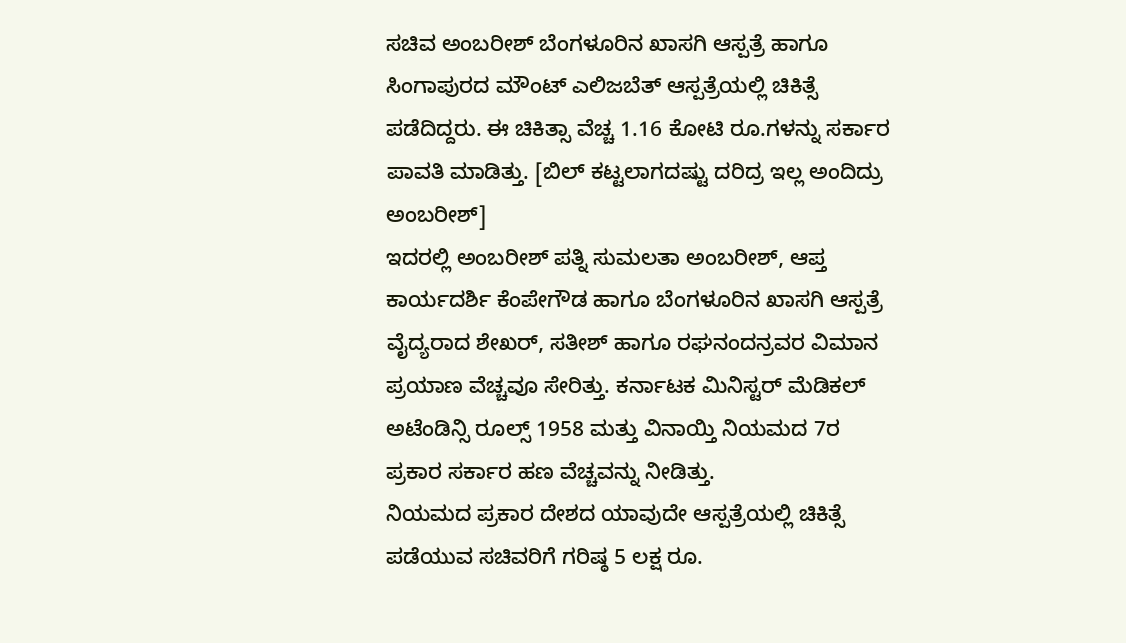ಸಚಿವ ಅಂಬರೀಶ್ ಬೆಂಗಳೂರಿನ ಖಾಸಗಿ ಆಸ್ಪತ್ರೆ ಹಾಗೂ ಸಿಂಗಾಪುರದ ಮೌಂಟ್ ಎಲಿಜಬೆತ್ ಆಸ್ಪತ್ರೆಯಲ್ಲಿ ಚಿಕಿತ್ಸೆ ಪಡೆದಿದ್ದರು. ಈ ಚಿಕಿತ್ಸಾ ವೆಚ್ಚ 1.16 ಕೋಟಿ ರೂ.ಗಳನ್ನು ಸರ್ಕಾರ ಪಾವತಿ ಮಾಡಿತ್ತು. [ಬಿಲ್ ಕಟ್ಟಲಾಗದಷ್ಟು ದರಿದ್ರ ಇಲ್ಲ ಅಂದಿದ್ರು ಅಂಬರೀಶ್]
ಇದರಲ್ಲಿ ಅಂಬರೀಶ್ ಪತ್ನಿ ಸುಮಲತಾ ಅಂಬರೀಶ್, ಆಪ್ತ ಕಾರ್ಯದರ್ಶಿ ಕೆಂಪೇಗೌಡ ಹಾಗೂ ಬೆಂಗಳೂರಿನ ಖಾಸಗಿ ಆಸ್ಪತ್ರೆ ವೈದ್ಯರಾದ ಶೇಖರ್, ಸತೀಶ್ ಹಾಗೂ ರಘನಂದನ್ರವರ ವಿಮಾನ ಪ್ರಯಾಣ ವೆಚ್ಚವೂ ಸೇರಿತ್ತು. ಕರ್ನಾಟಕ ಮಿನಿಸ್ಟರ್ ಮೆಡಿಕಲ್ ಅಟೆಂಡಿನ್ಸಿ ರೂಲ್ಸ್ 1958 ಮತ್ತು ವಿನಾಯ್ತಿ ನಿಯಮದ 7ರ ಪ್ರಕಾರ ಸರ್ಕಾರ ಹಣ ವೆಚ್ಚವನ್ನು ನೀಡಿತ್ತು.
ನಿಯಮದ ಪ್ರಕಾರ ದೇಶದ ಯಾವುದೇ ಆಸ್ಪತ್ರೆಯಲ್ಲಿ ಚಿಕಿತ್ಸೆ ಪಡೆಯುವ ಸಚಿವರಿಗೆ ಗರಿಷ್ಠ 5 ಲಕ್ಷ ರೂ.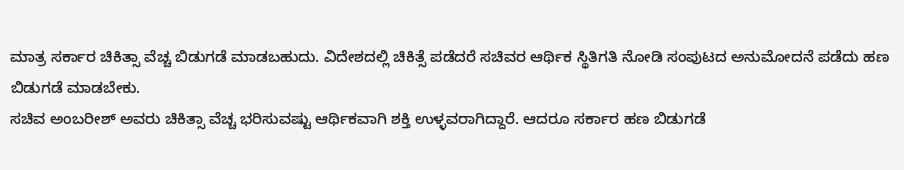ಮಾತ್ರ ಸರ್ಕಾರ ಚಿಕಿತ್ಸಾ ವೆಚ್ಚ ಬಿಡುಗಡೆ ಮಾಡಬಹುದು. ವಿದೇಶದಲ್ಲಿ ಚಿಕಿತ್ಸೆ ಪಡೆದರೆ ಸಚಿವರ ಆರ್ಥಿಕ ಸ್ಥಿತಿಗತಿ ನೋಡಿ ಸಂಪುಟದ ಅನುಮೋದನೆ ಪಡೆದು ಹಣ ಬಿಡುಗಡೆ ಮಾಡಬೇಕು.
ಸಚಿವ ಅಂಬರೀಶ್ ಅವರು ಚಿಕಿತ್ಸಾ ವೆಚ್ಚ ಭರಿಸುವಷ್ಟು ಆರ್ಥಿಕವಾಗಿ ಶಕ್ತಿ ಉಳ್ಳವರಾಗಿದ್ದಾರೆ. ಆದರೂ ಸರ್ಕಾರ ಹಣ ಬಿಡುಗಡೆ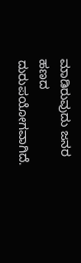ಮಾಡಿರುವುದು ಜನರ ಹಣದ ದುರುಪಯೋಗವಾಗಿದೆ.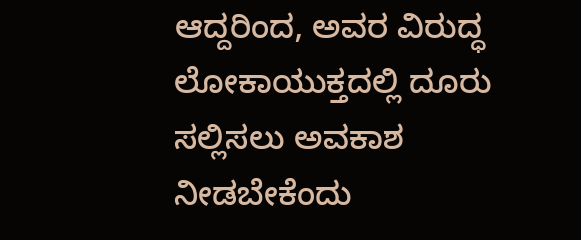ಆದ್ದರಿಂದ, ಅವರ ವಿರುದ್ಧ ಲೋಕಾಯುಕ್ತದಲ್ಲಿ ದೂರು ಸಲ್ಲಿಸಲು ಅವಕಾಶ ನೀಡಬೇಕೆಂದು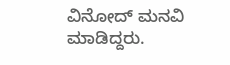ವಿನೋದ್ ಮನವಿ ಮಾಡಿದ್ದರು.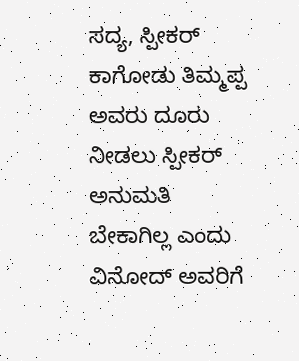ಸದ್ಯ, ಸ್ಪೀಕರ್ ಕಾಗೋಡು ತಿಮ್ಮಪ್ಪ ಅವರು ದೂರು ನೀಡಲು ಸ್ಪೀಕರ್ ಅನುಮತಿ ಬೇಕಾಗಿಲ್ಲ ಎಂದು ವಿನೋದ್ ಅವರಿಗೆ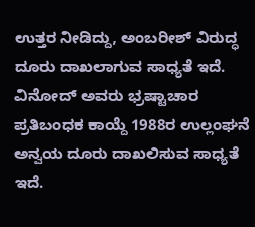ಉತ್ತರ ನೀಡಿದ್ದು, ಅಂಬರೀಶ್ ವಿರುದ್ಧ ದೂರು ದಾಖಲಾಗುವ ಸಾಧ್ಯತೆ ಇದೆ. ವಿನೋದ್ ಅವರು ಭ್ರಷ್ಟಾಚಾರ ಪ್ರತಿಬಂಧಕ ಕಾಯ್ದೆ 1988ರ ಉಲ್ಲಂಘನೆ ಅನ್ವಯ ದೂರು ದಾಖಲಿಸುವ ಸಾಧ್ಯತೆ ಇದೆ.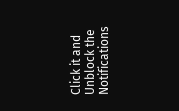Click it and Unblock the Notifications